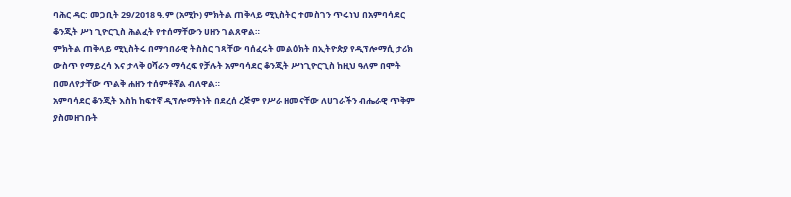ባሕር ዳር: መጋቢት 29/2018 ዓ.ም (አሚኮ) ምክትል ጠቅላይ ሚኒስትር ተመስገን ጥሩነህ በአምባሳደር ቆንጂት ሥነ ጊዮርጊስ ሕልፈት የተሰማቸውን ሀዘን ገልጸዋል።
ምክትል ጠቅላይ ሚኒስትሩ በማኅበራዊ ትስስር ገጻቸው ባሰፈሩት መልዕክት በኢትዮጵያ የዲፕሎማሲ ታሪክ ውስጥ የማይረሳ እና ታላቅ ዐሻራን ማሳረፍ የቻሉት አምባሳደር ቆንጂት ሥነጊዮርጊስ ከዚህ ዓለም በሞት በመለየታቸው ጥልቅ ሐዘን ተሰምቶኛል ብለዋል።
አምባሳደር ቆንጂት እስከ ከፍተኛ ዲፕሎማትነት በደረሰ ረጅም የሥራ ዘመናቸው ለሀገራችን ብሔራዊ ጥቅም ያስመዘገቡት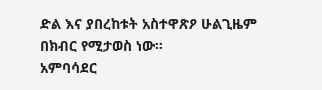ድል እና ያበረከቱት አስተዋጽዖ ሁልጊዜም በክብር የሚታወስ ነው።
አምባሳደር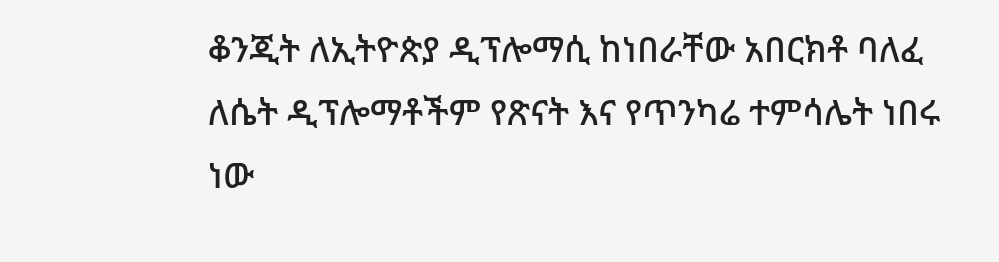ቆንጂት ለኢትዮጵያ ዲፕሎማሲ ከነበራቸው አበርክቶ ባለፈ ለሴት ዲፕሎማቶችም የጽናት እና የጥንካሬ ተምሳሌት ነበሩ ነው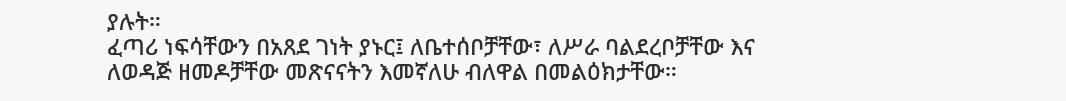ያሉት።
ፈጣሪ ነፍሳቸውን በአጸደ ገነት ያኑር፤ ለቤተሰቦቻቸው፣ ለሥራ ባልደረቦቻቸው እና ለወዳጅ ዘመዶቻቸው መጽናናትን እመኛለሁ ብለዋል በመልዕክታቸው።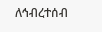ለኅብረተሰብ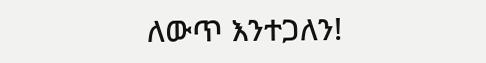ለውጥ እንተጋለን!